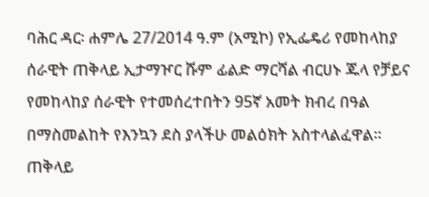ባሕር ዳር፡ ሐምሌ 27/2014 ዓ.ም (አሚኮ) የኢፌዴሪ የመከላከያ ሰራዊት ጠቅላይ ኢታማዦር ሹም ፊልድ ማርሻል ብርሀኑ ጁላ የቻይና የመከላከያ ሰራዊት የተመሰረተበትን 95ኛ አመት ክብረ በዓል በማስመልከት የእንኳን ደስ ያላችሁ መልዕክት አስተላልፈዋል፡፡
ጠቅላይ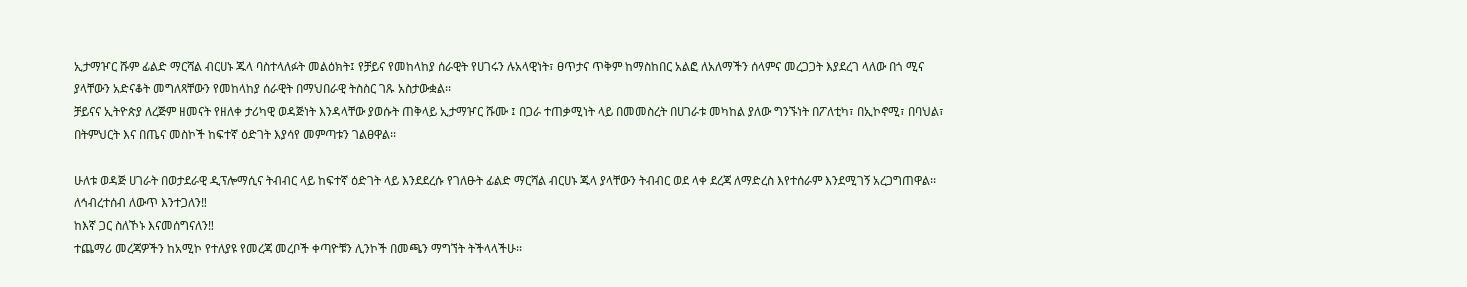ኢታማዦር ሹም ፊልድ ማርሻል ብርሀኑ ጁላ ባስተላለፉት መልዕክት፤ የቻይና የመከላከያ ሰራዊት የሀገሩን ሉአላዊነት፣ ፀጥታና ጥቅም ከማስከበር አልፎ ለአለማችን ሰላምና መረጋጋት እያደረገ ላለው በጎ ሚና ያላቸውን አድናቆት መግለጻቸውን የመከላከያ ሰራዊት በማህበራዊ ትስስር ገጹ አስታውቋል፡፡
ቻይናና ኢትዮጵያ ለረጅም ዘመናት የዘለቀ ታሪካዊ ወዳጅነት እንዳላቸው ያወሱት ጠቅላይ ኢታማዦር ሹሙ ፤ በጋራ ተጠቃሚነት ላይ በመመስረት በሀገራቱ መካከል ያለው ግንኙነት በፖለቲካ፣ በኢኮኖሚ፣ በባህል፣ በትምህርት እና በጤና መስኮች ከፍተኛ ዕድገት እያሳየ መምጣቱን ገልፀዋል፡፡

ሁለቱ ወዳጅ ሀገራት በወታደራዊ ዲፕሎማሲና ትብብር ላይ ከፍተኛ ዕድገት ላይ እንደደረሱ የገለፁት ፊልድ ማርሻል ብርሀኑ ጁላ ያላቸውን ትብብር ወደ ላቀ ደረጃ ለማድረስ እየተሰራም እንደሚገኝ አረጋግጠዋል፡፡
ለኅብረተሰብ ለውጥ እንተጋለን‼
ከእኛ ጋር ስለኾኑ እናመሰግናለን‼
ተጨማሪ መረጃዎችን ከአሚኮ የተለያዩ የመረጃ መረቦች ቀጣዮቹን ሊንኮች በመጫን ማግኘት ትችላላችሁ፡፡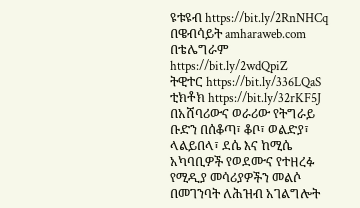ዩቱዩብ https://bit.ly/2RnNHCq
በዌብሳይት amharaweb.com
በቴሌግራም https://bit.ly/2wdQpiZ
ትዊተር https://bit.ly/336LQaS
ቲክቶክ https://bit.ly/32rKF5J
በአሸባሪውና ወራሪው የትግራይ ቡድን በሰቆጣ፣ ቆቦ፣ ወልድያ፣ ላልይበላ፣ ደሴ እና ከሚሴ አካባቢዎች የወደሙና የተዘረፉ የሚዲያ መሳሪያዎችን መልሶ በመገንባት ለሕዝብ አገልግሎት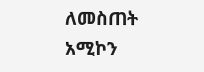ለመስጠት አሚኮን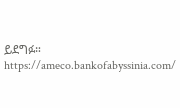ይደግፉ።
https://ameco.bankofabyssinia.com/